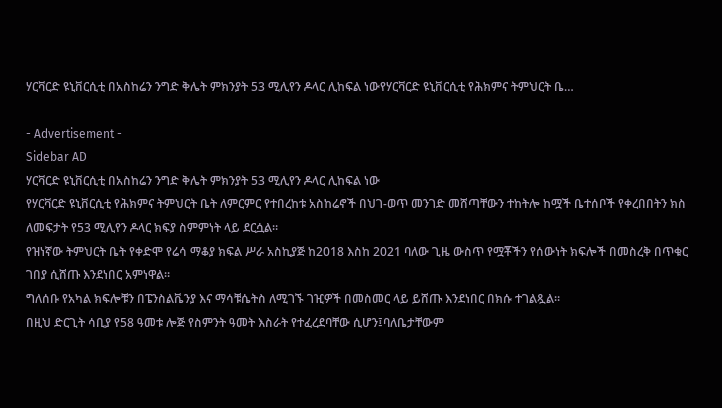ሃርቫርድ ዩኒቨርሲቲ በአስከሬን ንግድ ቅሌት ምክንያት 53 ሚሊየን ዶላር ሊከፍል ነውየሃርቫርድ ዩኒቨርሲቲ የሕክምና ትምህርት ቤ…

- Advertisement -
Sidebar AD
ሃርቫርድ ዩኒቨርሲቲ በአስከሬን ንግድ ቅሌት ምክንያት 53 ሚሊየን ዶላር ሊከፍል ነው
የሃርቫርድ ዩኒቨርሲቲ የሕክምና ትምህርት ቤት ለምርምር የተበረከቱ አስከሬኖች በህገ-ወጥ መንገድ መሸጣቸውን ተከትሎ ከሟች ቤተሰቦች የቀረበበትን ክስ ለመፍታት የ53 ሚሊየን ዶላር ክፍያ ስምምነት ላይ ደርሷል።
የዝነኛው ትምህርት ቤት የቀድሞ የሬሳ ማቆያ ክፍል ሥራ አስኪያጅ ከ2018 እስከ 2021 ባለው ጊዜ ውስጥ የሟቾችን የሰውነት ክፍሎች በመስረቅ በጥቁር ገበያ ሲሸጡ እንደነበር አምነዋል።
ግለሰቡ የአካል ክፍሎቹን በፔንስልቬንያ እና ማሳቹሴትስ ለሚገኙ ገዢዎች በመስመር ላይ ይሸጡ እንደነበር በክሱ ተገልጿል።
በዚህ ድርጊት ሳቢያ የ58 ዓመቱ ሎጅ የስምንት ዓመት እስራት የተፈረደባቸው ሲሆን፤ባለቤታቸውም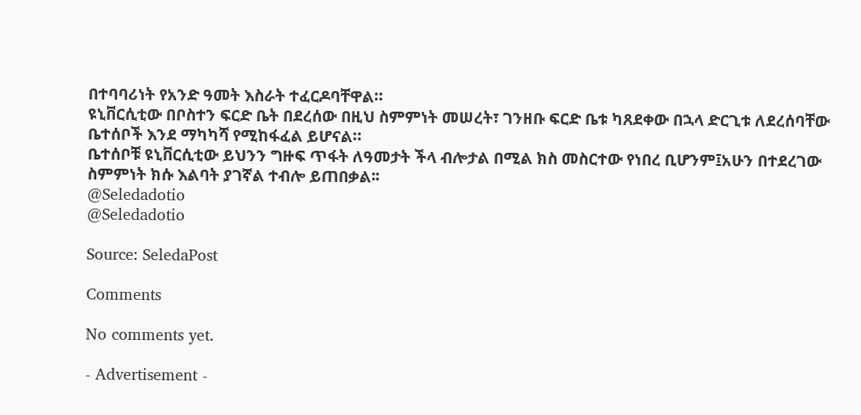በተባባሪነት የአንድ ዓመት እስራት ተፈርዶባቸዋል።
ዩኒቨርሲቲው በቦስተን ፍርድ ቤት በደረሰው በዚህ ስምምነት መሠረት፣ ገንዘቡ ፍርድ ቤቱ ካጸደቀው በኋላ ድርጊቱ ለደረሰባቸው ቤተሰቦች እንደ ማካካሻ የሚከፋፈል ይሆናል።
ቤተሰቦቹ ዩኒቨርሲቲው ይህንን ግዙፍ ጥፋት ለዓመታት ችላ ብሎታል በሚል ክስ መስርተው የነበረ ቢሆንም፤አሁን በተደረገው ስምምነት ክሱ እልባት ያገኛል ተብሎ ይጠበቃል፡፡
@Seledadotio
@Seledadotio

Source: SeledaPost

Comments

No comments yet.

- Advertisement -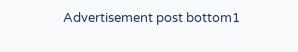Advertisement post bottom1